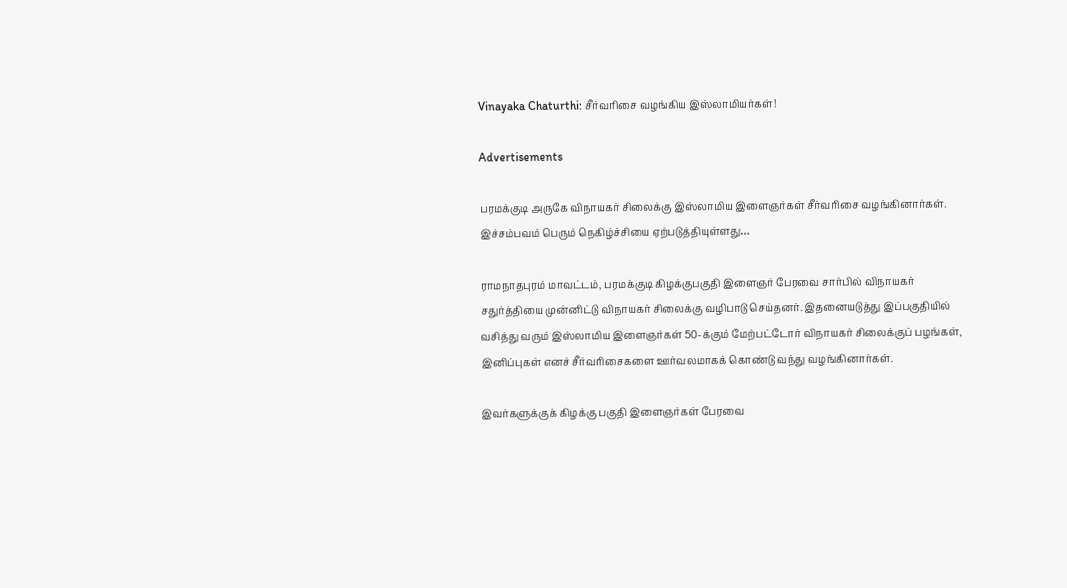Vinayaka Chaturthi: சீர்வரிசை வழங்கிய இஸ்லாமியர்கள்!

Advertisements

பரமக்குடி அருகே விநாயகர் சிலைக்கு இஸ்லாமிய இளைஞர்கள் சீர்வரிசை வழங்கினார்கள். இச்சம்பவம் பெரும் நெகிழ்ச்சியை ஏற்படுத்தியுள்ளது…

ராமநாதபுரம் மாவட்டம், பரமக்குடி கிழக்குபகுதி இளைஞர் பேரவை சார்பில் விநாயகர் சதுர்த்தியை முன்னிட்டு விநாயகர் சிலைக்கு வழிபாடு செய்தனர். இதனையடுத்து இப்பகுதியில் வசித்து வரும் இஸ்லாமிய இளைஞர்கள் 50-க்கும் மேற்பட்டோர் விநாயகர் சிலைக்குப் பழங்கள், இனிப்புகள் எனச் சீர்வரிசைகளை ஊர்வலமாகக் கொண்டு வந்து வழங்கினார்கள்.

இவர்களுக்குக் கிழக்கு பகுதி இளைஞர்கள் பேரவை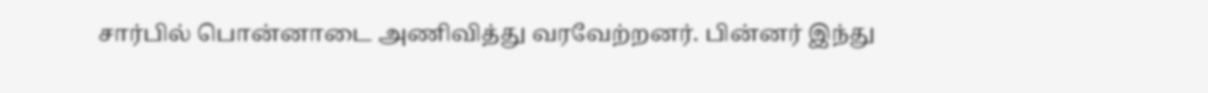சார்பில் பொன்னாடை அணிவித்து வரவேற்றனர். பின்னர் இந்து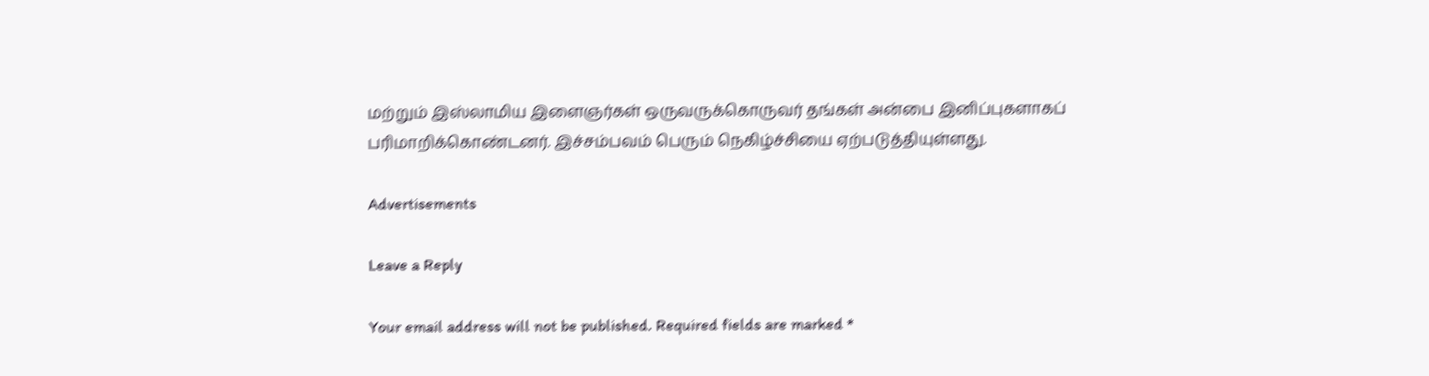மற்றும் இஸ்லாமிய இளைஞர்கள் ஒருவருக்கொருவர் தங்கள் அன்பை இனிப்புகளாகப் பரிமாறிக்கொண்டனர். இச்சம்பவம் பெரும் நெகிழ்ச்சியை ஏற்படுத்தியுள்ளது.

Advertisements

Leave a Reply

Your email address will not be published. Required fields are marked *